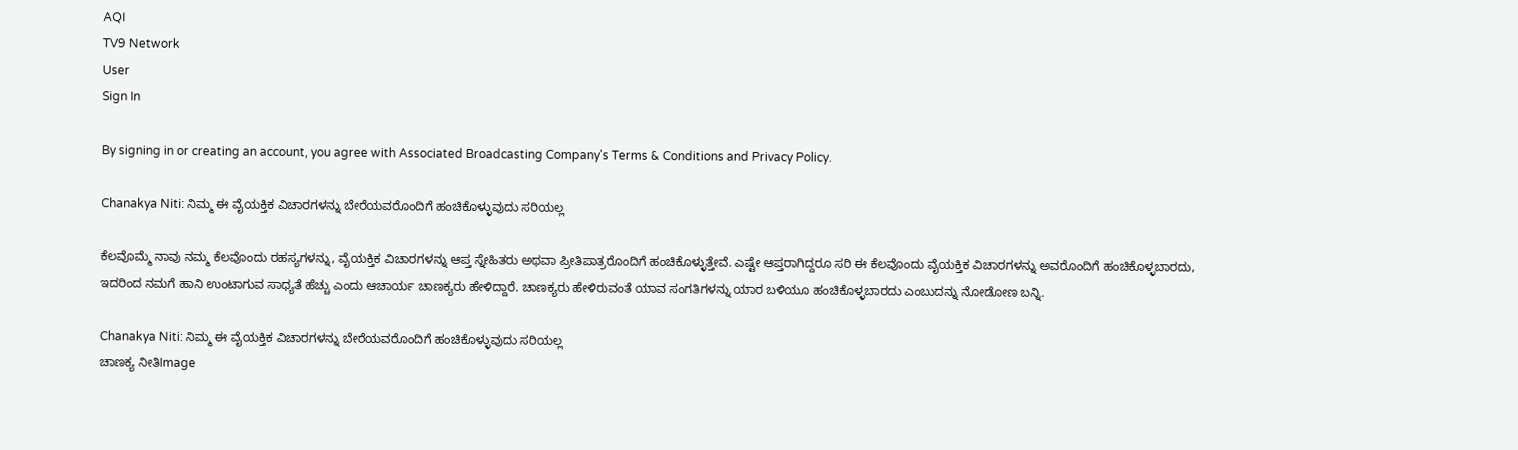AQI
TV9 Network
User
Sign In

By signing in or creating an account, you agree with Associated Broadcasting Company's Terms & Conditions and Privacy Policy.

Chanakya Niti: ನಿಮ್ಮ ಈ ವೈಯಕ್ತಿಕ ವಿಚಾರಗಳನ್ನು ಬೇರೆಯವರೊಂದಿಗೆ ಹಂಚಿಕೊಳ್ಳುವುದು ಸರಿಯಲ್ಲ

ಕೆಲವೊಮ್ಮೆ ನಾವು ನಮ್ಮ ಕೆಲವೊಂದು ರಹಸ್ಯಗಳನ್ನು, ವೈಯಕ್ತಿಕ ವಿಚಾರಗಳನ್ನು ಆಪ್ತ ಸ್ನೇಹಿತರು ಅಥವಾ ಪ್ರೀತಿಪಾತ್ರರೊಂದಿಗೆ ಹಂಚಿಕೊಳ್ಳುತ್ತೇವೆ. ಎಷ್ಟೇ ಆಪ್ತರಾಗಿದ್ದರೂ ಸರಿ ಈ ಕೆಲವೊಂದು ವೈಯಕ್ತಿಕ ವಿಚಾರಗಳನ್ನು ಅವರೊಂದಿಗೆ ಹಂಚಿಕೊಳ್ಳಬಾರದು, ಇದರಿಂದ ನಮಗೆ ಹಾನಿ ಉಂಟಾಗುವ ಸಾಧ್ಯತೆ ಹೆಚ್ಚು ಎಂದು ಆಚಾರ್ಯ ಚಾಣಕ್ಯರು ಹೇಳಿದ್ದಾರೆ. ಚಾಣಕ್ಯರು ಹೇಳಿರುವಂತೆ ಯಾವ ಸಂಗತಿಗಳನ್ನು ಯಾರ ಬಳಿಯೂ ಹಂಚಿಕೊಳ್ಳಬಾರದು ಎಂಬುದನ್ನು ನೋಡೋಣ ಬನ್ನಿ.

Chanakya Niti: ನಿಮ್ಮ ಈ ವೈಯಕ್ತಿಕ ವಿಚಾರಗಳನ್ನು ಬೇರೆಯವರೊಂದಿಗೆ ಹಂಚಿಕೊಳ್ಳುವುದು ಸರಿಯಲ್ಲ
ಚಾಣಕ್ಯ ನೀತಿImage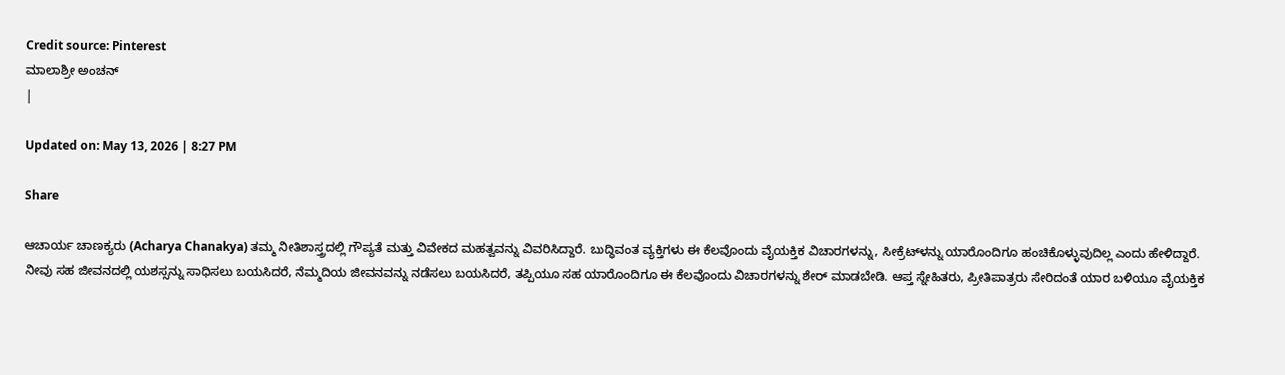Credit source: Pinterest
ಮಾಲಾಶ್ರೀ ಅಂಚನ್
|

Updated on: May 13, 2026 | 8:27 PM

Share

ಆಚಾರ್ಯ ಚಾಣಕ್ಯರು (Acharya Chanakya) ತಮ್ಮ ನೀತಿಶಾಸ್ತ್ರದಲ್ಲಿ ಗೌಪ್ಯತೆ ಮತ್ತು ವಿವೇಕದ ಮಹತ್ವವನ್ನು ವಿವರಿಸಿದ್ದಾರೆ. ಬುದ್ಧಿವಂತ ವ್ಯಕ್ತಿಗಳು ಈ ಕೆಲವೊಂದು ವೈಯಕ್ತಿಕ ವಿಚಾರಗಳನ್ನು, ಸೀಕ್ರೆಟ್‌ಳನ್ನು ಯಾರೊಂದಿಗೂ ಹಂಚಿಕೊಳ್ಳುವುದಿಲ್ಲ ಎಂದು ಹೇಳಿದ್ದಾರೆ. ನೀವು ಸಹ ಜೀವನದಲ್ಲಿ ಯಶಸ್ಸನ್ನು ಸಾಧಿಸಲು ಬಯಸಿದರೆ, ನೆಮ್ಮದಿಯ ಜೀವನವನ್ನು ನಡೆಸಲು ಬಯಸಿದರೆ, ತಪ್ಪಿಯೂ ಸಹ ಯಾರೊಂದಿಗೂ ಈ ಕೆಲವೊಂದು ವಿಚಾರಗಳನ್ನು ಶೇರ್‌ ಮಾಡಬೇಡಿ. ಆಪ್ತ ಸ್ನೇಹಿತರು, ಪ್ರೀತಿಪಾತ್ರರು ಸೇರಿದಂತೆ ಯಾರ ಬಳಿಯೂ ವೈಯಕ್ತಿಕ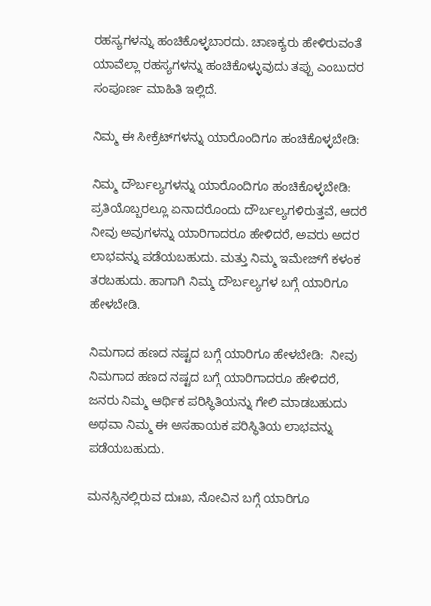ರಹಸ್ಯಗಳನ್ನು ಹಂಚಿಕೊಳ್ಳಬಾರದು. ಚಾಣಕ್ಯರು ಹೇಳಿರುವಂತೆ ಯಾವೆಲ್ಲಾ ರಹಸ್ಯಗಳನ್ನು ಹಂಚಿಕೊಳ್ಳುವುದು ತಪ್ಪು ಎಂಬುದರ ಸಂಪೂರ್ಣ ಮಾಹಿತಿ ಇಲ್ಲಿದೆ.

ನಿಮ್ಮ ಈ ಸೀಕ್ರೆಟ್‌ಗಳನ್ನು ಯಾರೊಂದಿಗೂ ಹಂಚಿಕೊಳ್ಳಬೇಡಿ:

ನಿಮ್ಮ ದೌರ್ಬಲ್ಯಗಳನ್ನು ಯಾರೊಂದಿಗೂ ಹಂಚಿಕೊಳ್ಳಬೇಡಿ: ಪ್ರತಿಯೊಬ್ಬರಲ್ಲೂ ಏನಾದರೊಂದು ದೌರ್ಬಲ್ಯಗಳಿರುತ್ತವೆ, ಆದರೆ ನೀವು ಅವುಗಳನ್ನು ಯಾರಿಗಾದರೂ ಹೇಳಿದರೆ, ಅವರು ಅದರ  ಲಾಭವನ್ನು ಪಡೆಯಬಹುದು. ಮತ್ತು ನಿಮ್ಮ ಇಮೇಜ್‌ಗೆ ಕಳಂಕ ತರಬಹುದು. ಹಾಗಾಗಿ ನಿಮ್ಮ ದೌರ್ಬಲ್ಯಗಳ ಬಗ್ಗೆ ಯಾರಿಗೂ ಹೇಳಬೇಡಿ.

ನಿಮಗಾದ ಹಣದ ನಷ್ಟದ ಬಗ್ಗೆ ಯಾರಿಗೂ ಹೇಳಬೇಡಿ:  ನೀವು ನಿಮಗಾದ ಹಣದ ನಷ್ಟದ ಬಗ್ಗೆ ಯಾರಿಗಾದರೂ ಹೇಳಿದರೆ, ಜನರು ನಿಮ್ಮ ಆರ್ಥಿಕ ಪರಿಸ್ಥಿತಿಯನ್ನು ಗೇಲಿ ಮಾಡಬಹುದು ಅಥವಾ ನಿಮ್ಮ ಈ ಅಸಹಾಯಕ ಪರಿಸ್ಥಿತಿಯ ಲಾಭವನ್ನು ಪಡೆಯಬಹುದು.

ಮನಸ್ಸಿನಲ್ಲಿರುವ ದುಃಖ, ನೋವಿನ ಬಗ್ಗೆ ಯಾರಿಗೂ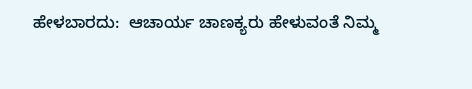ಹೇಳಬಾರದು:  ಆಚಾರ್ಯ ಚಾಣಕ್ಯರು ಹೇಳುವಂತೆ ನಿಮ್ಮ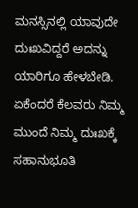ಮನಸ್ಸಿನಲ್ಲಿ ಯಾವುದೇ ದುಃಖವಿದ್ದರೆ ಅದನ್ನು ಯಾರಿಗೂ ಹೇಳಬೇಡಿ. ಏಕೆಂದರೆ ಕೆಲವರು ನಿಮ್ಮ ಮುಂದೆ ನಿಮ್ಮ ದುಃಖಕ್ಕೆ ಸಹಾನುಭೂತಿ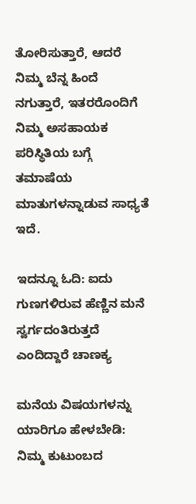ತೋರಿಸುತ್ತಾರೆ, ಆದರೆ ನಿಮ್ಮ ಬೆನ್ನ ಹಿಂದೆ ನಗುತ್ತಾರೆ, ಇತರರೊಂದಿಗೆ ನಿಮ್ಮ ಅಸಹಾಯಕ ಪರಿಸ್ಥಿತಿಯ ಬಗ್ಗೆ ತಮಾಷೆಯ ಮಾತುಗಳನ್ನಾಡುವ ಸಾಧ್ಯತೆ ಇದೆ.

ಇದನ್ನೂ ಓದಿ: ಐದು ಗುಣಗಳಿರುವ ಹೆಣ್ಣಿನ ಮನೆ ಸ್ವರ್ಗದಂತಿರುತ್ತದೆ ಎಂದಿದ್ದಾರೆ ಚಾಣಕ್ಯ

ಮನೆಯ ವಿಷಯಗಳನ್ನು ಯಾರಿಗೂ ಹೇಳಬೇಡಿ:   ನಿಮ್ಮ ಕುಟುಂಬದ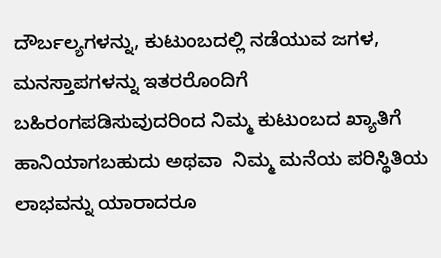ದೌರ್ಬಲ್ಯಗಳನ್ನು, ಕುಟುಂಬದಲ್ಲಿ ನಡೆಯುವ ಜಗಳ, ಮನಸ್ತಾಪಗಳನ್ನು ಇತರರೊಂದಿಗೆ  ಬಹಿರಂಗಪಡಿಸುವುದರಿಂದ ನಿಮ್ಮ ಕುಟುಂಬದ ಖ್ಯಾತಿಗೆ ಹಾನಿಯಾಗಬಹುದು ಅಥವಾ  ನಿಮ್ಮ ಮನೆಯ ಪರಿಸ್ಥಿತಿಯ ಲಾಭವನ್ನು ಯಾರಾದರೂ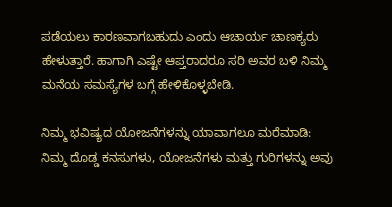ಪಡೆಯಲು ಕಾರಣವಾಗಬಹುದು ಎಂದು ಆಚಾರ್ಯ ಚಾಣಕ್ಯರು ಹೇಳುತ್ತಾರೆ. ಹಾಗಾಗಿ ಎಷ್ಟೇ ಆಪ್ತರಾದರೂ ಸರಿ ಅವರ ಬಳಿ ನಿಮ್ಮ ಮನೆಯ ಸಮಸ್ಯೆಗಳ ಬಗ್ಗೆ ಹೇಳಿಕೊಳ್ಳಬೇಡಿ.

ನಿಮ್ಮ ಭವಿಷ್ಯದ ಯೋಜನೆಗಳನ್ನು ಯಾವಾಗಲೂ ಮರೆಮಾಡಿ: ನಿಮ್ಮ ದೊಡ್ಡ ಕನಸುಗಳು, ಯೋಜನೆಗಳು ಮತ್ತು ಗುರಿಗಳನ್ನು ಅವು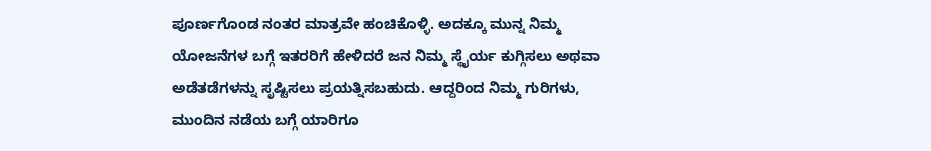ಪೂರ್ಣಗೊಂಡ ನಂತರ ಮಾತ್ರವೇ ಹಂಚಿಕೊಳ್ಳಿ. ಅದಕ್ಕೂ ಮುನ್ನ ನಿಮ್ಮ ಯೋಜನೆಗಳ ಬಗ್ಗೆ ಇತರರಿಗೆ ಹೇಳಿದರೆ ಜನ ನಿಮ್ಮ ಸ್ಥೈರ್ಯ ಕುಗ್ಗಿಸಲು ಅಥವಾ ಅಡೆತಡೆಗಳನ್ನು ಸೃಷ್ಟಿಸಲು ಪ್ರಯತ್ನಿಸಬಹುದು. ಆದ್ದರಿಂದ ನಿಮ್ಮ ಗುರಿಗಳು, ಮುಂದಿನ ನಡೆಯ ಬಗ್ಗೆ ಯಾರಿಗೂ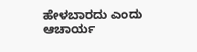ಹೇಳಬಾರದು ಎಂದು ಆಚಾರ್ಯ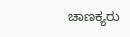ಚಾಣಕ್ಯರು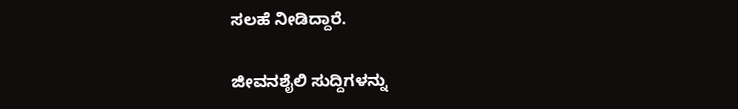ಸಲಹೆ ನೀಡಿದ್ದಾರೆ.

ಜೀವನಶೈಲಿ ಸುದ್ದಿಗಳನ್ನು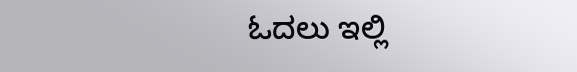ಓದಲು ಇಲ್ಲಿ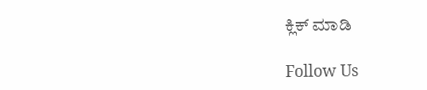ಕ್ಲಿಕ್ ಮಾಡಿ

Follow Us